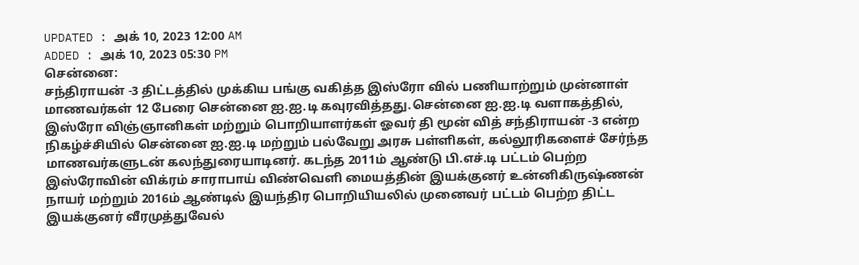UPDATED : அக் 10, 2023 12:00 AM
ADDED : அக் 10, 2023 05:30 PM
சென்னை:
சந்திராயன் -3 திட்டத்தில் முக்கிய பங்கு வகித்த இஸ்ரோ வில் பணியாற்றும் முன்னாள் மாணவர்கள் 12 பேரை சென்னை ஐ.ஐ.டி கவுரவித்தது.சென்னை ஐ.ஐ.டி வளாகத்தில், இஸ்ரோ விஞ்ஞானிகள் மற்றும் பொறியாளர்கள் ஓவர் தி மூன் வித் சந்திராயன் -3 என்ற நிகழ்ச்சியில் சென்னை ஐ.ஐ.டி மற்றும் பல்வேறு அரசு பள்ளிகள், கல்லூரிகளைச் சேர்ந்த மாணவர்களுடன் கலந்துரையாடினர். கடந்த 2011ம் ஆண்டு பி.எச்.டி பட்டம் பெற்ற இஸ்ரோவின் விக்ரம் சாராபாய் விண்வெளி மையத்தின் இயக்குனர் உன்னிகிருஷ்ணன் நாயர் மற்றும் 2016ம் ஆண்டில் இயந்திர பொறியியலில் முனைவர் பட்டம் பெற்ற திட்ட இயக்குனர் வீரமுத்துவேல்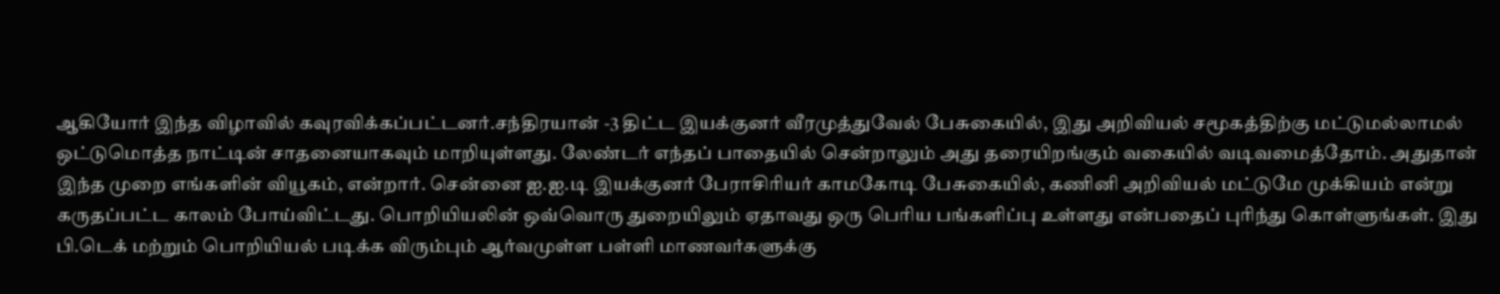ஆகியோர் இந்த விழாவில் கவுரவிக்கப்பட்டனர்.சந்திரயான் -3 திட்ட இயக்குனர் வீரமுத்துவேல் பேசுகையில், இது அறிவியல் சமூகத்திற்கு மட்டுமல்லாமல் ஒட்டுமொத்த நாட்டின் சாதனையாகவும் மாறியுள்ளது. லேண்டர் எந்தப் பாதையில் சென்றாலும் அது தரையிறங்கும் வகையில் வடிவமைத்தோம். அதுதான் இந்த முறை எங்களின் வியூகம், என்றார். சென்னை ஐ.ஐ.டி இயக்குனர் பேராசிரியர் காமகோடி பேசுகையில், கணினி அறிவியல் மட்டுமே முக்கியம் என்று கருதப்பட்ட காலம் போய்விட்டது. பொறியியலின் ஒவ்வொரு துறையிலும் ஏதாவது ஒரு பெரிய பங்களிப்பு உள்ளது என்பதைப் புரிந்து கொள்ளுங்கள். இது பி.டெக் மற்றும் பொறியியல் படிக்க விரும்பும் ஆர்வமுள்ள பள்ளி மாணவர்களுக்கு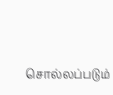சொல்லப்படும்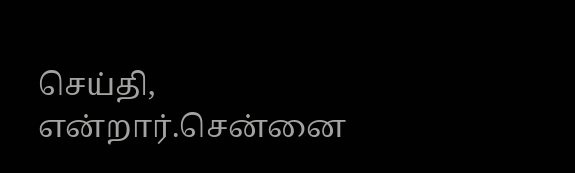செய்தி, என்றார்.சென்னை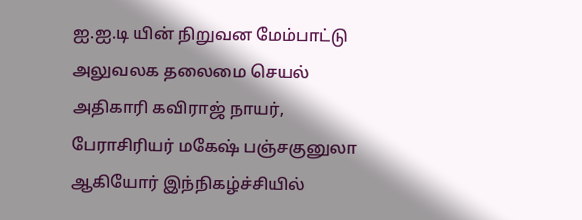ஐ.ஐ.டி யின் நிறுவன மேம்பாட்டு அலுவலக தலைமை செயல் அதிகாரி கவிராஜ் நாயர், பேராசிரியர் மகேஷ் பஞ்சகுனுலா ஆகியோர் இந்நிகழ்ச்சியில்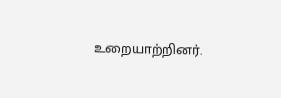உறையாற்றினர்.